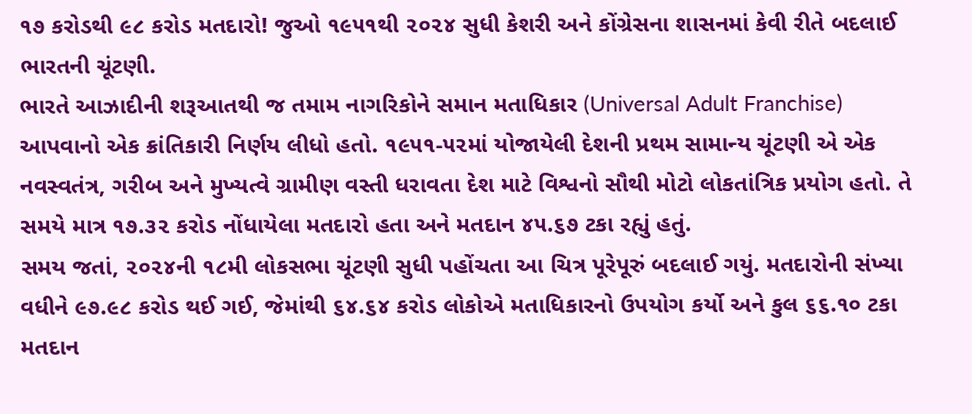૧૭ કરોડથી ૯૮ કરોડ મતદારો! જુઓ ૧૯૫૧થી ૨૦૨૪ સુધી કેશરી અને કોંગ્રેસના શાસનમાં કેવી રીતે બદલાઈ ભારતની ચૂંટણી.
ભારતે આઝાદીની શરૂઆતથી જ તમામ નાગરિકોને સમાન મતાધિકાર (Universal Adult Franchise) આપવાનો એક ક્રાંતિકારી નિર્ણય લીધો હતો. ૧૯૫૧-૫૨માં યોજાયેલી દેશની પ્રથમ સામાન્ય ચૂંટણી એ એક નવસ્વતંત્ર, ગરીબ અને મુખ્યત્વે ગ્રામીણ વસ્તી ધરાવતા દેશ માટે વિશ્વનો સૌથી મોટો લોકતાંત્રિક પ્રયોગ હતો. તે સમયે માત્ર ૧૭.૩૨ કરોડ નોંધાયેલા મતદારો હતા અને મતદાન ૪૫.૬૭ ટકા રહ્યું હતું.
સમય જતાં, ૨૦૨૪ની ૧૮મી લોકસભા ચૂંટણી સુધી પહોંચતા આ ચિત્ર પૂરેપૂરું બદલાઈ ગયું. મતદારોની સંખ્યા વધીને ૯૭.૯૮ કરોડ થઈ ગઈ, જેમાંથી ૬૪.૬૪ કરોડ લોકોએ મતાધિકારનો ઉપયોગ કર્યો અને કુલ ૬૬.૧૦ ટકા મતદાન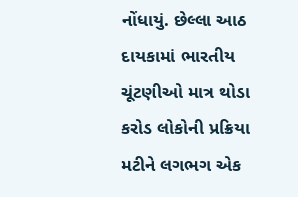નોંધાયું. છેલ્લા આઠ દાયકામાં ભારતીય ચૂંટણીઓ માત્ર થોડા કરોડ લોકોની પ્રક્રિયા મટીને લગભગ એક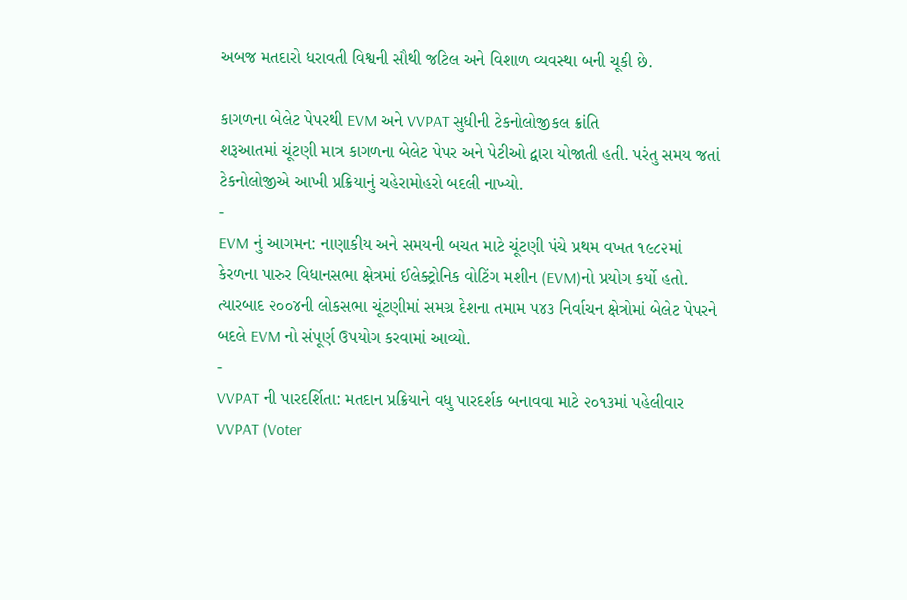અબજ મતદારો ધરાવતી વિશ્વની સૌથી જટિલ અને વિશાળ વ્યવસ્થા બની ચૂકી છે.

કાગળના બેલેટ પેપરથી EVM અને VVPAT સુધીની ટેકનોલોજીકલ ક્રાંતિ
શરૂઆતમાં ચૂંટણી માત્ર કાગળના બેલેટ પેપર અને પેટીઓ દ્વારા યોજાતી હતી. પરંતુ સમય જતાં ટેકનોલોજીએ આખી પ્રક્રિયાનું ચહેરામોહરો બદલી નાખ્યો.
-
EVM નું આગમન: નાણાકીય અને સમયની બચત માટે ચૂંટણી પંચે પ્રથમ વખત ૧૯૮૨માં કેરળના પારુર વિધાનસભા ક્ષેત્રમાં ઈલેક્ટ્રોનિક વોટિંગ મશીન (EVM)નો પ્રયોગ કર્યો હતો. ત્યારબાદ ૨૦૦૪ની લોકસભા ચૂંટણીમાં સમગ્ર દેશના તમામ ૫૪૩ નિર્વાચન ક્ષેત્રોમાં બેલેટ પેપરને બદલે EVM નો સંપૂર્ણ ઉપયોગ કરવામાં આવ્યો.
-
VVPAT ની પારદર્શિતા: મતદાન પ્રક્રિયાને વધુ પારદર્શક બનાવવા માટે ૨૦૧૩માં પહેલીવાર VVPAT (Voter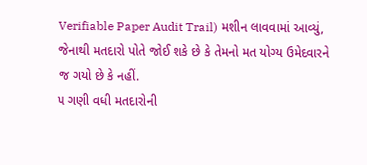Verifiable Paper Audit Trail) મશીન લાવવામાં આવ્યું, જેનાથી મતદારો પોતે જોઈ શકે છે કે તેમનો મત યોગ્ય ઉમેદવારને જ ગયો છે કે નહીં.
૫ ગણી વધી મતદારોની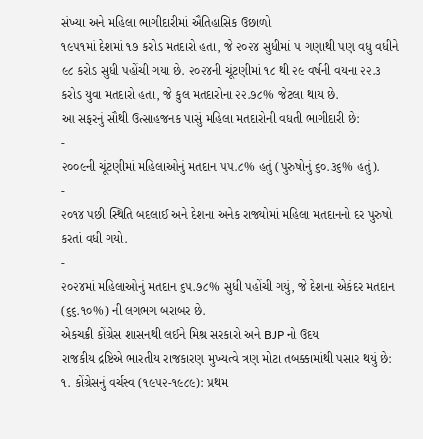સંખ્યા અને મહિલા ભાગીદારીમાં ઐતિહાસિક ઉછાળો
૧૯૫૧માં દેશમાં ૧૭ કરોડ મતદારો હતા, જે ૨૦૨૪ સુધીમાં ૫ ગણાથી પણ વધુ વધીને ૯૮ કરોડ સુધી પહોંચી ગયા છે. ૨૦૨૪ની ચૂંટણીમાં ૧૮ થી ૨૯ વર્ષની વયના ૨૨.૩ કરોડ યુવા મતદારો હતા, જે કુલ મતદારોના ૨૨.૭૮% જેટલા થાય છે.
આ સફરનું સૌથી ઉત્સાહજનક પાસું મહિલા મતદારોની વધતી ભાગીદારી છે:
-
૨૦૦૯ની ચૂંટણીમાં મહિલાઓનું મતદાન ૫૫.૮% હતું (પુરુષોનું ૬૦.૩૬% હતું).
-
૨૦૧૪ પછી સ્થિતિ બદલાઈ અને દેશના અનેક રાજ્યોમાં મહિલા મતદાનનો દર પુરુષો કરતાં વધી ગયો.
-
૨૦૨૪માં મહિલાઓનું મતદાન ૬૫.૭૮% સુધી પહોંચી ગયું, જે દેશના એકંદર મતદાન (૬૬.૧૦%) ની લગભગ બરાબર છે.
એકચક્રી કોંગ્રેસ શાસનથી લઈને મિશ્ર સરકારો અને BJP નો ઉદય
રાજકીય દ્રષ્ટિએ ભારતીય રાજકારણ મુખ્યત્વે ત્રણ મોટા તબક્કામાંથી પસાર થયું છે:
૧. કોંગ્રેસનું વર્ચસ્વ (૧૯૫૨-૧૯૮૯): પ્રથમ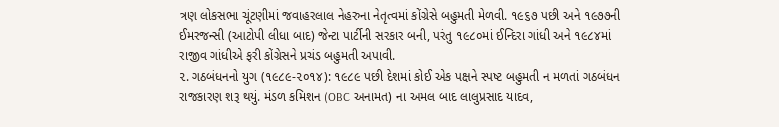ત્રણ લોકસભા ચૂંટણીમાં જવાહરલાલ નેહરુના નેતૃત્વમાં કોંગ્રેસે બહુમતી મેળવી. ૧૯૬૭ પછી અને ૧૯૭૭ની ઈમરજન્સી (આટોપી લીધા બાદ) જેન્ટા પાર્ટીની સરકાર બની, પરંતુ ૧૯૮૦માં ઈન્દિરા ગાંધી અને ૧૯૮૪માં રાજીવ ગાંધીએ ફરી કોંગ્રેસને પ્રચંડ બહુમતી અપાવી.
૨. ગઠબંધનનો યુગ (૧૯૮૯-૨૦૧૪): ૧૯૮૯ પછી દેશમાં કોઈ એક પક્ષને સ્પષ્ટ બહુમતી ન મળતાં ગઠબંધન રાજકારણ શરૂ થયું. મંડળ કમિશન (OBC અનામત) ના અમલ બાદ લાલુપ્રસાદ યાદવ,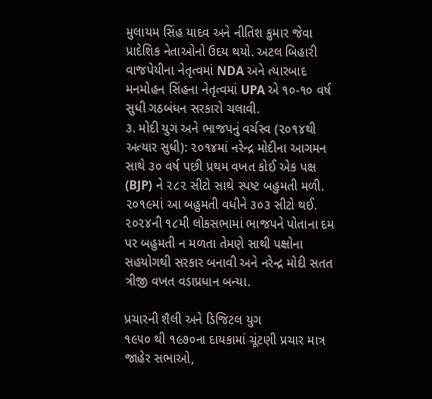મુલાયમ સિંહ યાદવ અને નીતિશ કુમાર જેવા પ્રાદેશિક નેતાઓનો ઉદય થયો. અટલ બિહારી વાજપેયીના નેતૃત્વમાં NDA અને ત્યારબાદ મનમોહન સિંહના નેતૃત્વમાં UPA એ ૧૦-૧૦ વર્ષ સુધી ગઠબંધન સરકારો ચલાવી.
૩. મોદી યુગ અને ભાજપનું વર્ચસ્વ (૨૦૧૪થી અત્યાર સુધી): ૨૦૧૪માં નરેન્દ્ર મોદીના આગમન સાથે ૩૦ વર્ષ પછી પ્રથમ વખત કોઈ એક પક્ષ (BJP) ને ૨૮૨ સીટો સાથે સ્પષ્ટ બહુમતી મળી. ૨૦૧૯માં આ બહુમતી વધીને ૩૦૩ સીટો થઈ. ૨૦૨૪ની ૧૮મી લોકસભામાં ભાજપને પોતાના દમ પર બહુમતી ન મળતા તેમણે સાથી પક્ષોના સહયોગથી સરકાર બનાવી અને નરેન્દ્ર મોદી સતત ત્રીજી વખત વડાપ્રધાન બન્યા.

પ્રચારની શૈલી અને ડિજિટલ યુગ
૧૯૫૦ થી ૧૯૭૦ના દાયકામાં ચૂંટણી પ્રચાર માત્ર જાહેર સભાઓ,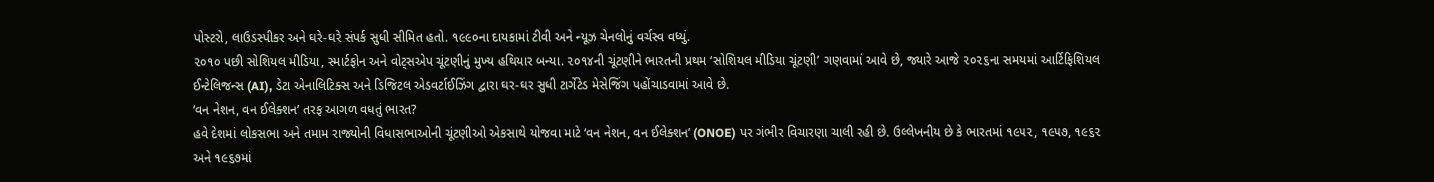પોસ્ટરો, લાઉડસ્પીકર અને ઘરે-ઘરે સંપર્ક સુધી સીમિત હતો. ૧૯૯૦ના દાયકામાં ટીવી અને ન્યૂઝ ચેનલોનું વર્ચસ્વ વધ્યું.
૨૦૧૦ પછી સોશિયલ મીડિયા, સ્માર્ટફોન અને વોટ્સએપ ચૂંટણીનું મુખ્ય હથિયાર બન્યા. ૨૦૧૪ની ચૂંટણીને ભારતની પ્રથમ ‘સોશિયલ મીડિયા ચૂંટણી’ ગણવામાં આવે છે, જ્યારે આજે ૨૦૨૬ના સમયમાં આર્ટિફિશિયલ ઈન્ટેલિજન્સ (AI), ડેટા એનાલિટિક્સ અને ડિજિટલ એડવર્ટાઈઝિંગ દ્વારા ઘર-ઘર સુધી ટાર્ગેટેડ મેસેજિંગ પહોંચાડવામાં આવે છે.
‘વન નેશન, વન ઈલેક્શન’ તરફ આગળ વધતું ભારત?
હવે દેશમાં લોકસભા અને તમામ રાજ્યોની વિધાસભાઓની ચૂંટણીઓ એકસાથે યોજવા માટે ‘વન નેશન, વન ઈલેક્શન’ (ONOE) પર ગંભીર વિચારણા ચાલી રહી છે. ઉલ્લેખનીય છે કે ભારતમાં ૧૯૫૨, ૧૯૫૭, ૧૯૬૨ અને ૧૯૬૭માં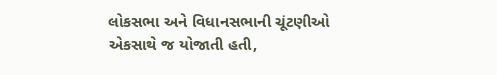લોકસભા અને વિધાનસભાની ચૂંટણીઓ એકસાથે જ યોજાતી હતી,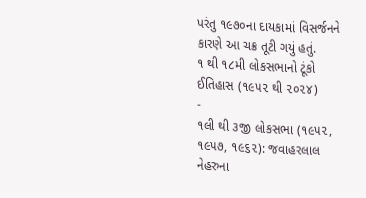પરંતુ ૧૯૭૦ના દાયકામાં વિસર્જનને કારણે આ ચક્ર તૂટી ગયું હતું.
૧ થી ૧૮મી લોકસભાનો ટૂંકો ઈતિહાસ (૧૯૫૨ થી ૨૦૨૪)
-
૧લી થી ૩જી લોકસભા (૧૯૫૨, ૧૯૫૭, ૧૯૬૨): જવાહરલાલ નેહરુના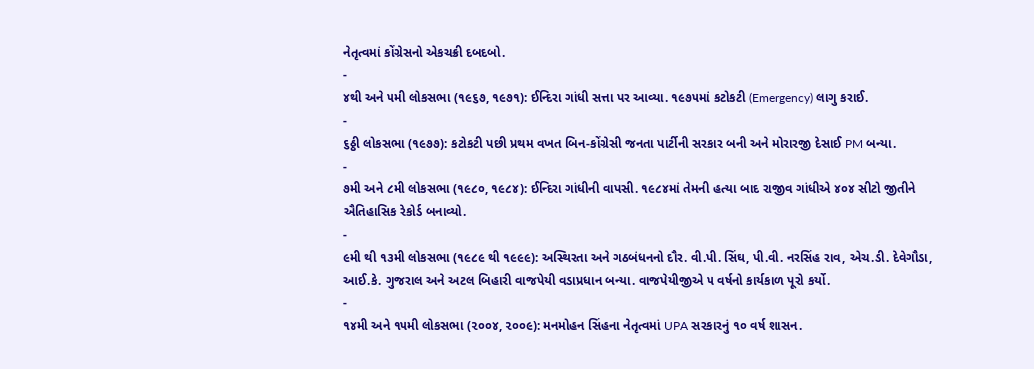નેતૃત્વમાં કોંગ્રેસનો એકચક્રી દબદબો.
-
૪થી અને ૫મી લોકસભા (૧૯૬૭, ૧૯૭૧): ઈન્દિરા ગાંધી સત્તા પર આવ્યા. ૧૯૭૫માં કટોકટી (Emergency) લાગુ કરાઈ.
-
૬ઠ્ઠી લોકસભા (૧૯૭૭): કટોકટી પછી પ્રથમ વખત બિન-કોંગ્રેસી જનતા પાર્ટીની સરકાર બની અને મોરારજી દેસાઈ PM બન્યા.
-
૭મી અને ૮મી લોકસભા (૧૯૮૦, ૧૯૮૪): ઈન્દિરા ગાંધીની વાપસી. ૧૯૮૪માં તેમની હત્યા બાદ રાજીવ ગાંધીએ ૪૦૪ સીટો જીતીને ઐતિહાસિક રેકોર્ડ બનાવ્યો.
-
૯મી થી ૧૩મી લોકસભા (૧૯૮૯ થી ૧૯૯૯): અસ્થિરતા અને ગઠબંધનનો દૌર. વી.પી. સિંઘ, પી.વી. નરસિંહ રાવ, એચ.ડી. દેવેગૌડા, આઈ.કે. ગુજરાલ અને અટલ બિહારી વાજપેયી વડાપ્રધાન બન્યા. વાજપેયીજીએ ૫ વર્ષનો કાર્યકાળ પૂરો કર્યો.
-
૧૪મી અને ૧૫મી લોકસભા (૨૦૦૪, ૨૦૦૯): મનમોહન સિંહના નેતૃત્વમાં UPA સરકારનું ૧૦ વર્ષ શાસન.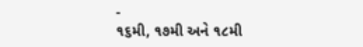-
૧૬મી, ૧૭મી અને ૧૮મી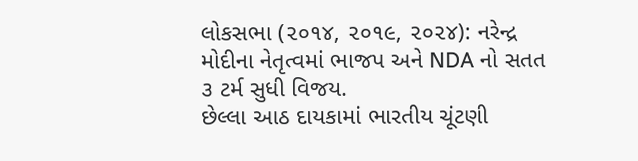લોકસભા (૨૦૧૪, ૨૦૧૯, ૨૦૨૪): નરેન્દ્ર મોદીના નેતૃત્વમાં ભાજપ અને NDA નો સતત ૩ ટર્મ સુધી વિજય.
છેલ્લા આઠ દાયકામાં ભારતીય ચૂંટણી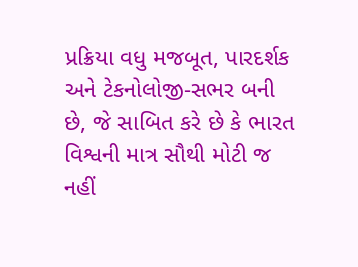પ્રક્રિયા વધુ મજબૂત, પારદર્શક અને ટેકનોલોજી-સભર બની છે, જે સાબિત કરે છે કે ભારત વિશ્વની માત્ર સૌથી મોટી જ નહીં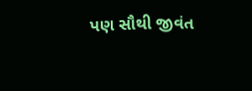પણ સૌથી જીવંત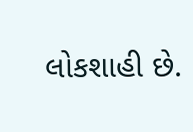લોકશાહી છે.